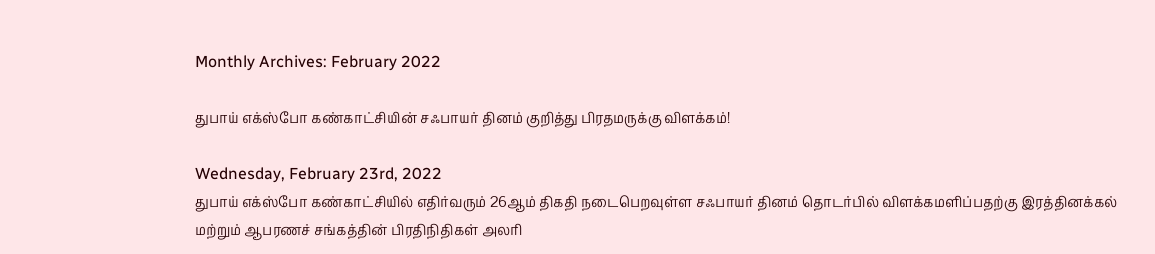Monthly Archives: February 2022

துபாய் எக்ஸ்போ கண்காட்சியின் சஃபாயர் தினம் குறித்து பிரதமருக்கு விளக்கம்!

Wednesday, February 23rd, 2022
துபாய் எக்ஸ்போ கண்காட்சியில் எதிர்வரும் 26ஆம் திகதி நடைபெறவுள்ள சஃபாயர் தினம் தொடர்பில் விளக்கமளிப்பதற்கு இரத்தினக்கல் மற்றும் ஆபரணச் சங்கத்தின் பிரதிநிதிகள் அலரி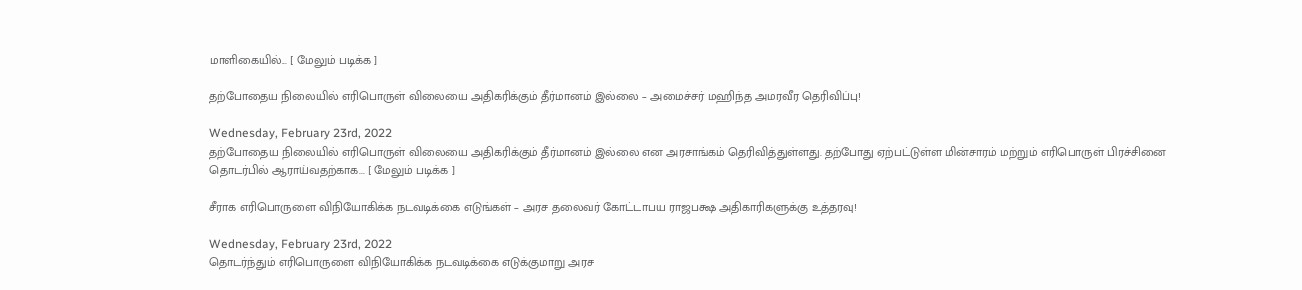மாளிகையில்... [ மேலும் படிக்க ]

தற்போதைய நிலையில் எரிபொருள் விலையை அதிகரிக்கும் தீர்மானம் இல்லை – அமைச்சர் மஹிந்த அமரவீர தெரிவிப்பு!

Wednesday, February 23rd, 2022
தற்போதைய நிலையில் எரிபொருள் விலையை அதிகரிக்கும் தீர்மானம் இல்லை என அரசாங்கம் தெரிவித்துள்ளது. தற்போது ஏற்பட்டுள்ள மின்சாரம் மற்றும் எரிபொருள் பிரச்சினை தொடர்பில் ஆராய்வதற்காக... [ மேலும் படிக்க ]

சீராக எரிபொருளை விநியோகிக்க நடவடிக்கை எடுங்கள் – அரச தலைவர் கோட்டாபய ராஜபக்ஷ அதிகாரிகளுக்கு உத்தரவு!

Wednesday, February 23rd, 2022
தொடர்ந்தும் எரிபொருளை விநியோகிக்க நடவடிக்கை எடுக்குமாறு அரச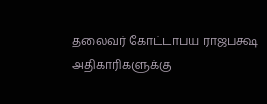தலைவர் கோட்டாபய ராஜபக்ஷ அதிகாரிகளுக்கு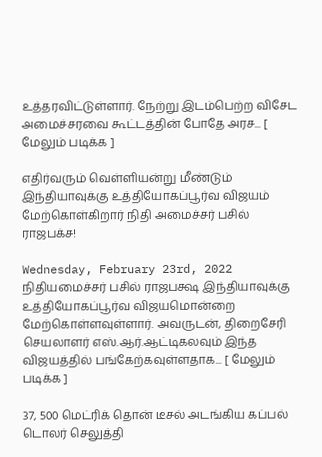உத்தரவிட்டுள்ளார். நேற்று இடம்பெற்ற விசேட அமைச்சரவை கூட்டத்தின் போதே அரச... [ மேலும் படிக்க ]

எதிர்வரும் வெள்ளியன்று மீண்டும் இந்தியாவுக்கு உத்தியோகப்பூர்வ விஜயம் மேற்கொள்கிறார் நிதி அமைச்சர் பசில் ராஜபக்ச!

Wednesday, February 23rd, 2022
நிதியமைச்சர் பசில் ராஜபக்ஷ இந்தியாவுக்கு உத்தியோகப்பூர்வ விஜயமொன்றை மேற்கொள்ளவுள்ளார். அவருடன், திறைசேரி செயலாளர் எஸ்.ஆர்.ஆட்டிகலவும் இந்த விஜயத்தில் பங்கேற்கவுள்ளதாக... [ மேலும் படிக்க ]

37, 500 மெட்ரிக் தொன் டீசல் அடங்கிய கப்பல் டொலர் செலுத்தி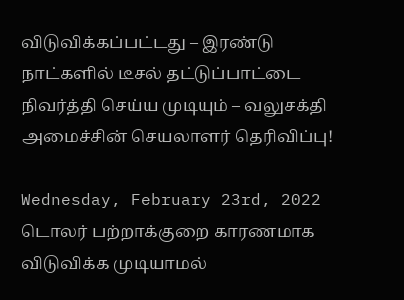விடுவிக்கப்பட்டது – இரண்டு நாட்களில் டீசல் தட்டுப்பாட்டை நிவர்த்தி செய்ய முடியும் – வலுசக்தி அமைச்சின் செயலாளர் தெரிவிப்பு!

Wednesday, February 23rd, 2022
டொலர் பற்றாக்குறை காரணமாக விடுவிக்க முடியாமல்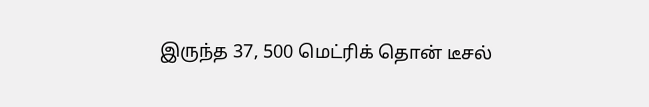இருந்த 37, 500 மெட்ரிக் தொன் டீசல்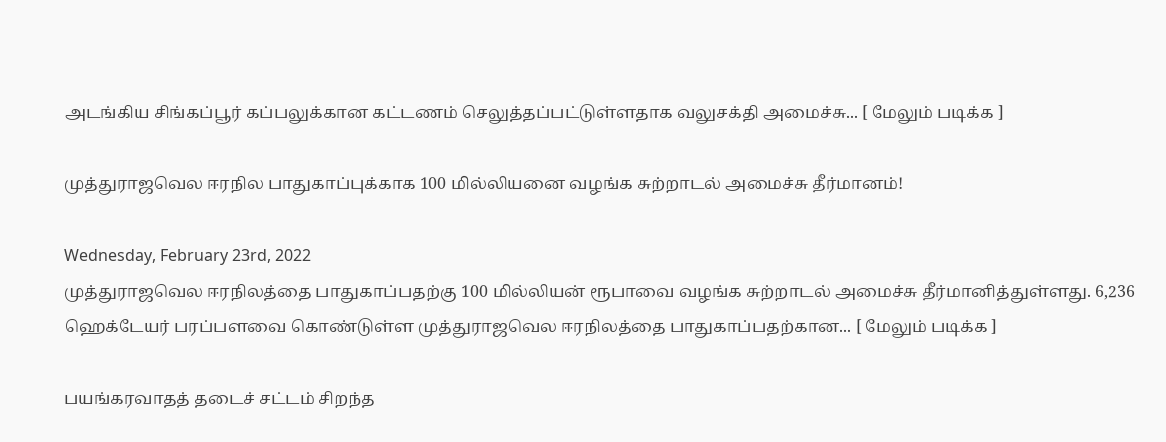அடங்கிய சிங்கப்பூர் கப்பலுக்கான கட்டணம் செலுத்தப்பட்டுள்ளதாக வலுசக்தி அமைச்சு... [ மேலும் படிக்க ]

முத்துராஜவெல ஈரநில பாதுகாப்புக்காக 100 மில்லியனை வழங்க சுற்றாடல் அமைச்சு தீர்மானம்!

Wednesday, February 23rd, 2022
முத்துராஜவெல ஈரநிலத்தை பாதுகாப்பதற்கு 100 மில்லியன் ரூபாவை வழங்க சுற்றாடல் அமைச்சு தீர்மானித்துள்ளது. 6,236 ஹெக்டேயர் பரப்பளவை கொண்டுள்ள முத்துராஜவெல ஈரநிலத்தை பாதுகாப்பதற்கான... [ மேலும் படிக்க ]

பயங்கரவாதத் தடைச் சட்டம் சிறந்த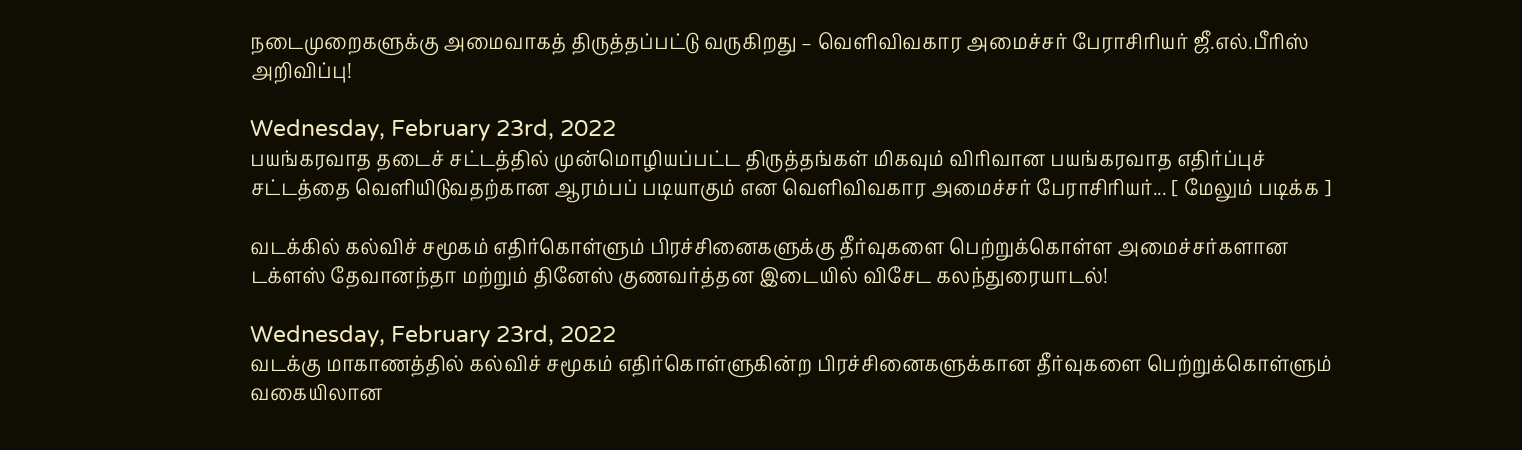நடைமுறைகளுக்கு அமைவாகத் திருத்தப்பட்டு வருகிறது – வெளிவிவகார அமைச்சர் பேராசிரியர் ஜீ.எல்.பீரிஸ் அறிவிப்பு!

Wednesday, February 23rd, 2022
பயங்கரவாத தடைச் சட்டத்தில் முன்மொழியப்பட்ட திருத்தங்கள் மிகவும் விரிவான பயங்கரவாத எதிர்ப்புச் சட்டத்தை வெளியிடுவதற்கான ஆரம்பப் படியாகும் என வெளிவிவகார அமைச்சர் பேராசிரியர்... [ மேலும் படிக்க ]

வடக்கில் கல்விச் சமூகம் எதிர்கொள்ளும் பிரச்சினைகளுக்கு தீர்வுகளை பெற்றுக்கொள்ள அமைச்சர்களான டக்ளஸ் தேவானந்தா மற்றும் தினேஸ் குணவர்த்தன இடையில் விசேட கலந்துரையாடல்!

Wednesday, February 23rd, 2022
வடக்கு மாகாணத்தில் கல்விச் சமூகம் எதிர்கொள்ளுகின்ற பிரச்சினைகளுக்கான தீர்வுகளை பெற்றுக்கொள்ளும் வகையிலான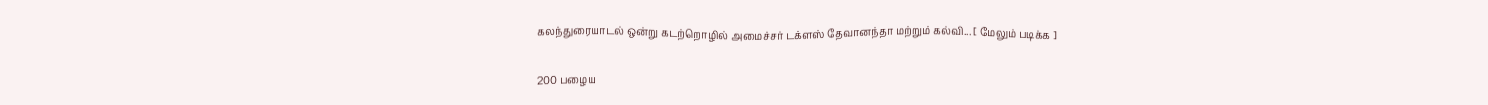கலந்துரையாடல் ஒன்று கடற்றொழில் அமைச்சர் டக்ளஸ் தேவானந்தா மற்றும் கல்வி... [ மேலும் படிக்க ]

200 பழைய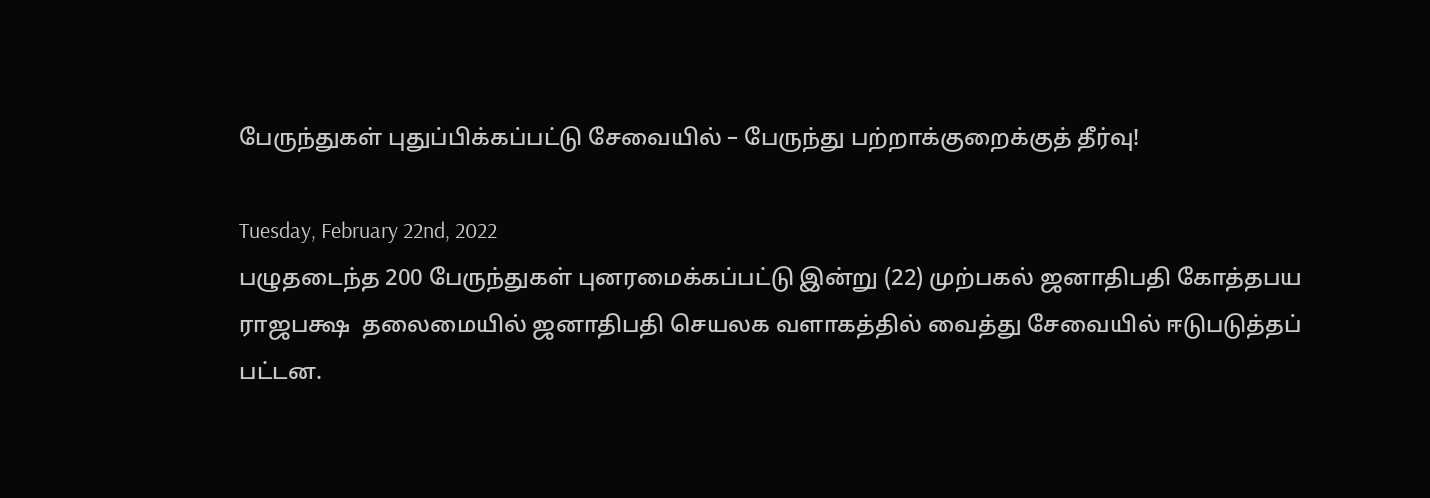பேருந்துகள் புதுப்பிக்கப்பட்டு சேவையில் – பேருந்து பற்றாக்குறைக்குத் தீர்வு!

Tuesday, February 22nd, 2022
பழுதடைந்த 200 பேருந்துகள் புனரமைக்கப்பட்டு இன்று (22) முற்பகல் ஜனாதிபதி கோத்தபய ராஜபக்ஷ  தலைமையில் ஜனாதிபதி செயலக வளாகத்தில் வைத்து சேவையில் ஈடுபடுத்தப் பட்டன.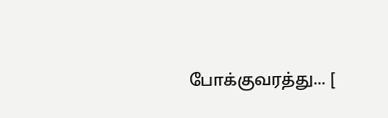போக்குவரத்து... [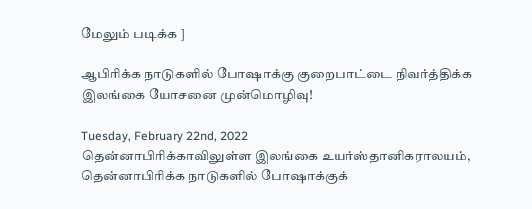மேலும் படிக்க ]

ஆபிரிக்க நாடுகளில் போஷாக்கு குறைபாட்டை நிவர்த்திக்க இலங்கை யோசனை முன்மொழிவு!

Tuesday, February 22nd, 2022
தென்னாபிரிக்காவிலுள்ள இலங்கை உயர்ஸ்தானிகராலயம், தென்னாபிரிக்க நாடுகளில் போஷாக்குக்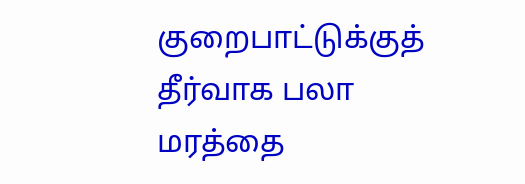குறைபாட்டுக்குத் தீர்வாக பலா மரத்தை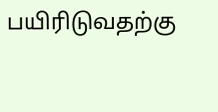பயிரிடுவதற்கு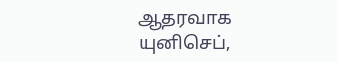ஆதரவாக யுனிசெப்,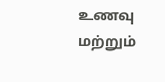உணவு மற்றும்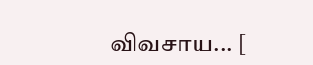விவசாய... [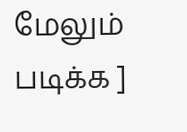மேலும் படிக்க ]